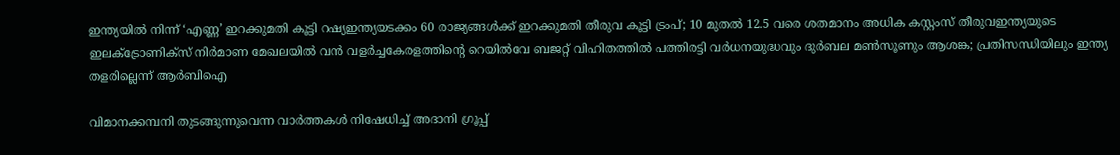ഇന്ത്യയിൽ നിന്ന് ‘എണ്ണ’ ഇറക്കുമതി കൂട്ടി റഷ്യഇന്ത്യയടക്കം 60 രാജ്യങ്ങൾക്ക് ഇറക്കുമതി തീരുവ കൂട്ടി ട്രംപ്; 10 മുതൽ 12.5 വരെ ശതമാനം അധിക കസ്റ്റംസ് തീരുവഇന്ത്യയുടെ ഇലക്‌ട്രോണിക്സ് നിർമാണ മേഖലയിൽ വൻ വളർച്ചകേരളത്തിന്റെ റെയിൽവേ ബജറ്റ് വിഹിതത്തിൽ പത്തിരട്ടി വർധനയുദ്ധവും ദുർബല മൺസൂണും ആശങ്ക; പ്രതിസന്ധിയിലും ഇന്ത്യ തളരില്ലെന്ന് ആർബിഐ

വിമാനക്കമ്പനി തുടങ്ങുന്നുവെന്ന വാർത്തകൾ നിഷേധിച്ച് അദാനി ഗ്രൂപ്പ്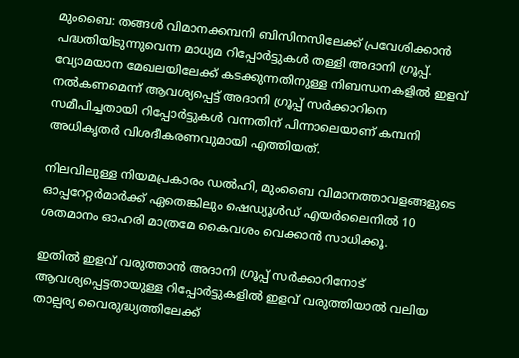മുംബൈ: തങ്ങൾ വിമാനക്കമ്പനി ബിസിനസിലേക്ക് പ്രവേശിക്കാൻ പദ്ധതിയിടുന്നുവെന്ന മാധ്യമ റിപ്പോർട്ടുകൾ തള്ളി അദാനി ഗ്രൂപ്പ്. വ്യോമയാന മേഖലയിലേക്ക് കടക്കുന്നതിനുള്ള നിബന്ധനകളിൽ ഇളവ് നൽകണമെന്ന് ആവശ്യപ്പെട്ട് അദാനി ഗ്രൂപ്പ് സർക്കാറിനെ സമീപിച്ചതായി റിപ്പോർട്ടുകൾ വന്നതിന് പിന്നാലെയാണ് കമ്പനി അധികൃതർ വിശദീകരണവുമായി എത്തിയത്.

നിലവിലുള്ള നിയമപ്രകാരം ഡൽഹി, മുംബൈ വിമാനത്താവളങ്ങളുടെ ഓപ്പറേറ്റർമാർക്ക് ഏതെങ്കിലും ഷെഡ്യൂൾഡ് എയർലൈനിൽ 10 ശതമാനം ഓഹരി മാത്രമേ കൈവശം വെക്കാൻ സാധിക്കൂ.

ഇതിൽ ഇളവ് വരുത്താൻ അദാനി ഗ്രൂപ്പ് സർക്കാറിനോട് ആവശ്യപ്പെട്ടതായുള്ള റിപ്പോർട്ടുകളിൽ ഇളവ് വരുത്തിയാൽ വലിയ താല്പര്യ വൈരുദ്ധ്യത്തിലേക്ക്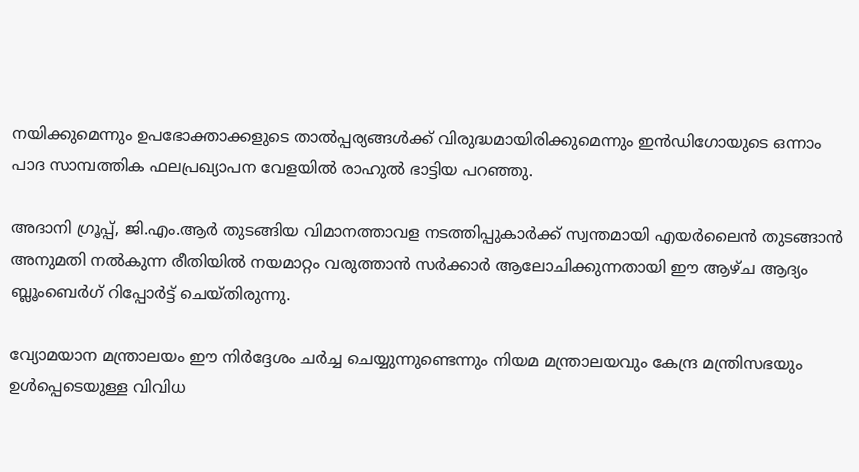നയിക്കുമെന്നും ഉപഭോക്താക്കളുടെ താൽപ്പര്യങ്ങൾക്ക് വിരുദ്ധമായിരിക്കുമെന്നും ഇൻഡിഗോയുടെ ഒന്നാം പാദ സാമ്പത്തിക ഫലപ്രഖ്യാപന വേളയിൽ രാഹുൽ ഭാട്ടിയ പറഞ്ഞു.

അദാനി ഗ്രൂപ്പ്, ജി.എം.ആർ തുടങ്ങിയ വിമാനത്താവള നടത്തിപ്പുകാർക്ക് സ്വന്തമായി എയർലൈൻ തുടങ്ങാൻ അനുമതി നൽകുന്ന രീതിയിൽ നയമാറ്റം വരുത്താൻ സർക്കാർ ആലോചിക്കുന്നതായി ഈ ആഴ്ച ആദ്യം ബ്ലൂംബെർഗ് റിപ്പോർട്ട് ചെയ്തിരുന്നു.

വ്യോമയാന മന്ത്രാലയം ഈ നിർദ്ദേശം ചർച്ച ചെയ്യുന്നുണ്ടെന്നും നിയമ മന്ത്രാലയവും കേന്ദ്ര മന്ത്രിസഭയും ഉൾപ്പെടെയുള്ള വിവിധ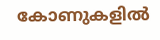കോണുകളിൽ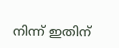നിന്ന് ഇതിന്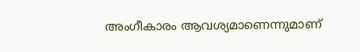അംഗീകാരം ആവശ്യമാണെന്നുമാണ്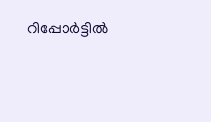റിപ്പോർട്ടിൽ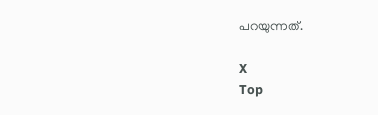പറയുന്നത്.

X
Top